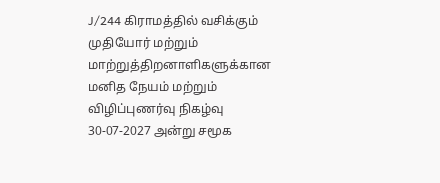J/244 கிராமத்தில் வசிக்கும் முதியோர் மற்றும் மாற்றுத்திறனாளிகளுக்கான   மனித நேயம் மற்றும் விழிப்புணர்வு நிகழ்வு 30-07-2027 அன்று சமூக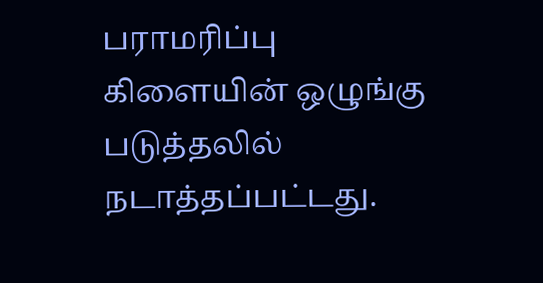பராமரிப்பு கிளையின் ஒழுங்கு படுத்தலில்  நடாத்தப்பட்டது.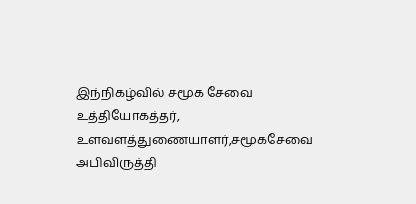இந்நிகழ்வில் சமூக சேவை உத்தியோகத்தர், உளவளத்துணையாளர்,சமூகசேவை அபிவிருத்தி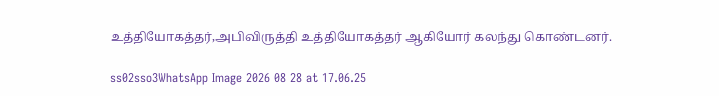உத்தியோகத்தர்,அபிவிருத்தி உத்தியோகத்தர் ஆகியோர் கலந்து கொண்டனர்.

ss02sso3WhatsApp Image 2026 08 28 at 17.06.25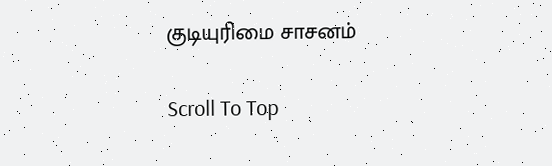குடியுரிமை சாசனம்

Scroll To Top